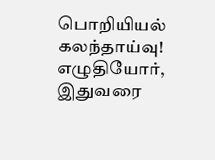பொறியியல் கலந்தாய்வு! எழுதியோர், இதுவரை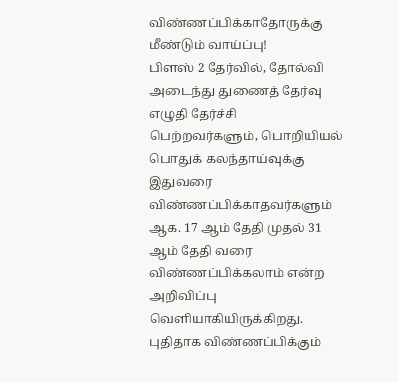விண்ணப்பிக்காதோருக்கு மீண்டும் வாய்ப்பு!
பிளஸ் 2 தேர்வில், தோல்வி அடைந்து துணைத் தேர்வு எழுதி தேர்ச்சி பெற்றவர்களும், பொறியியல் பொதுக் கலந்தாய்வுக்கு இதுவரை விண்ணப்பிக்காதவர்களும் ஆக. 17 ஆம் தேதி முதல் 31 ஆம் தேதி வரை விண்ணப்பிக்கலாம் என்ற அறிவிப்பு வெளியாகியிருக்கிறது. புதிதாக விண்ணப்பிக்கும்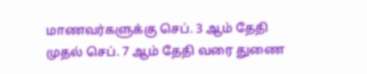மாணவர்களுக்கு செப். 3 ஆம் தேதி முதல் செப். 7 ஆம் தேதி வரை துணை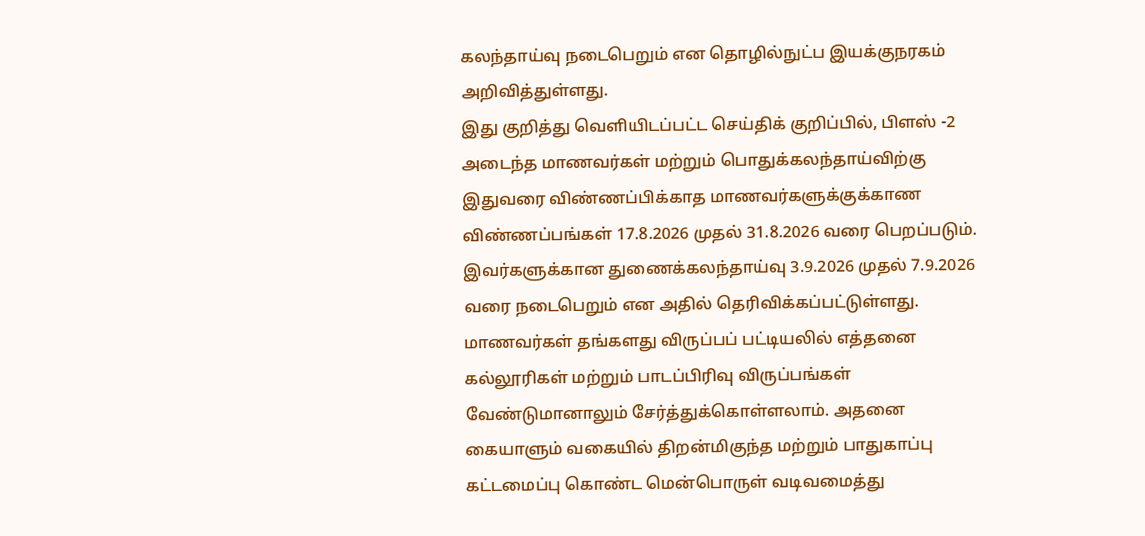கலந்தாய்வு நடைபெறும் என தொழில்நுட்ப இயக்குநரகம் அறிவித்துள்ளது.
இது குறித்து வெளியிடப்பட்ட செய்திக் குறிப்பில், பிளஸ் -2 அடைந்த மாணவர்கள் மற்றும் பொதுக்கலந்தாய்விற்கு இதுவரை விண்ணப்பிக்காத மாணவர்களுக்குக்காண விண்ணப்பங்கள் 17.8.2026 முதல் 31.8.2026 வரை பெறப்படும். இவர்களுக்கான துணைக்கலந்தாய்வு 3.9.2026 முதல் 7.9.2026 வரை நடைபெறும் என அதில் தெரிவிக்கப்பட்டுள்ளது.
மாணவர்கள் தங்களது விருப்பப் பட்டியலில் எத்தனை கல்லூரிகள் மற்றும் பாடப்பிரிவு விருப்பங்கள் வேண்டுமானாலும் சேர்த்துக்கொள்ளலாம். அதனை கையாளும் வகையில் திறன்மிகுந்த மற்றும் பாதுகாப்பு கட்டமைப்பு கொண்ட மென்பொருள் வடிவமைத்து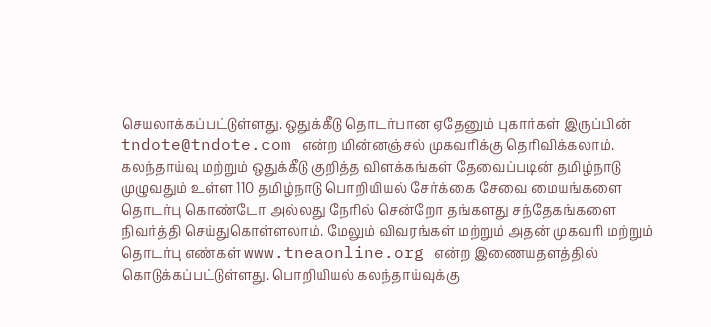செயலாக்கப்பட்டுள்ளது. ஒதுக்கீடு தொடர்பான ஏதேனும் புகார்கள் இருப்பின் tndote@tndote.com என்ற மின்னஞ்சல் முகவரிக்கு தெரிவிக்கலாம்.
கலந்தாய்வு மற்றும் ஒதுக்கீடு குறித்த விளக்கங்கள் தேவைப்படின் தமிழ்நாடு முழுவதும் உள்ள 110 தமிழ்நாடு பொறியியல் சேர்க்கை சேவை மையங்களை தொடர்பு கொண்டோ அல்லது நேரில் சென்றோ தங்களது சந்தேகங்களை நிவர்த்தி செய்துகொள்ளலாம். மேலும் விவரங்கள் மற்றும் அதன் முகவரி மற்றும் தொடர்பு எண்கள் www.tneaonline.org என்ற இணையதளத்தில் கொடுக்கப்பட்டுள்ளது. பொறியியல் கலந்தாய்வுக்கு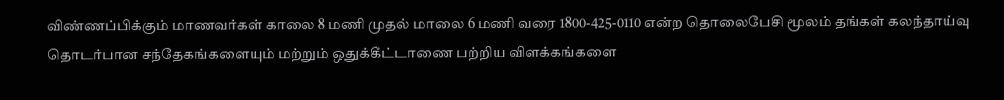விண்ணப்பிக்கும் மாணவர்கள் காலை 8 மணி முதல் மாலை 6 மணி வரை 1800-425-0110 என்ற தொலைபேசி மூலம் தங்கள் கலந்தாய்வு தொடர்பான சந்தேகங்களையும் மற்றும் ஒதுக்கீட்டாணை பற்றிய விளக்கங்களை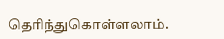தெரிந்துகொள்ளலாம்.